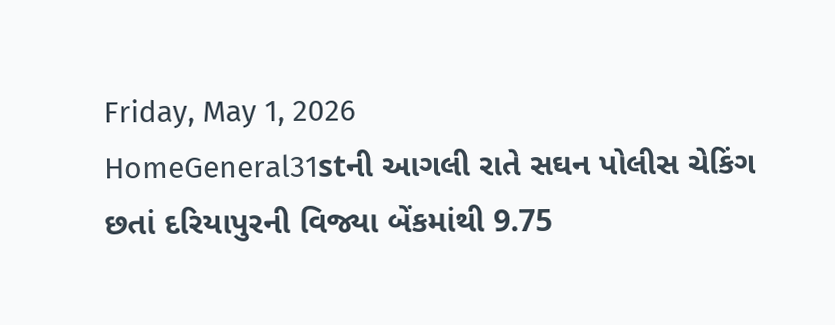Friday, May 1, 2026
HomeGeneral31stની આગલી રાતે સઘન પોલીસ ચેકિંગ છતાં દરિયાપુરની વિજ્યા બેંકમાંથી 9.75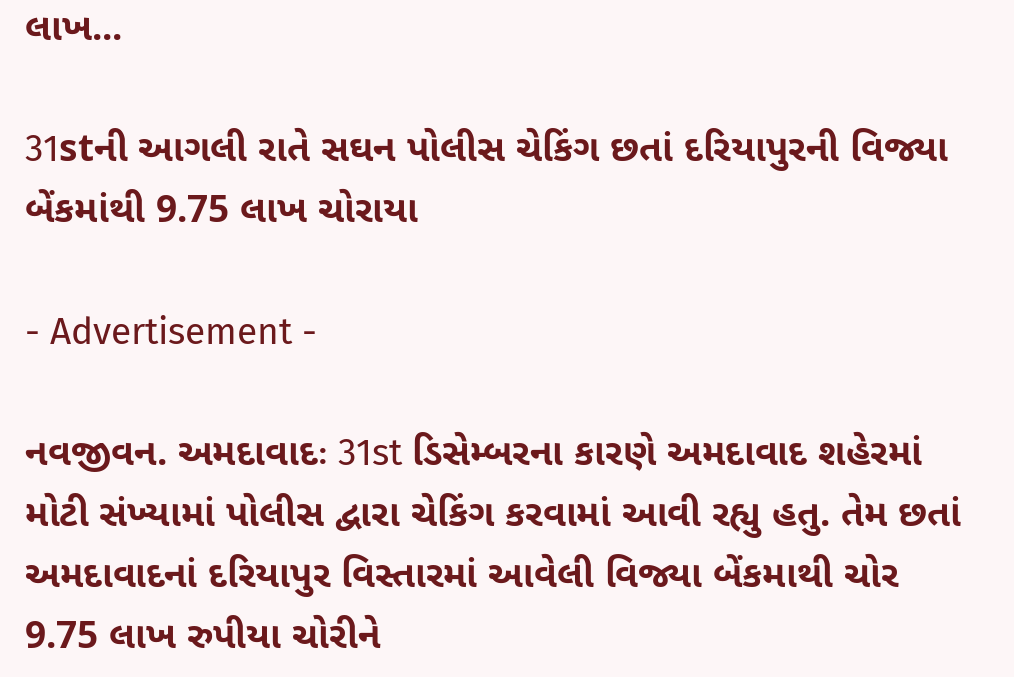લાખ...

31stની આગલી રાતે સઘન પોલીસ ચેકિંગ છતાં દરિયાપુરની વિજ્યા બેંકમાંથી 9.75 લાખ ચોરાયા

- Advertisement -

નવજીવન. અમદાવાદઃ 31st ડિસેમ્બરના કારણે અમદાવાદ શહેરમાં મોટી સંખ્યામાં પોલીસ દ્વારા ચેકિંગ કરવામાં આવી રહ્યુ હતુ. તેમ છતાં અમદાવાદનાં દરિયાપુર વિસ્તારમાં આવેલી વિજ્યા બેંકમાથી ચોર 9.75 લાખ રુપીયા ચોરીને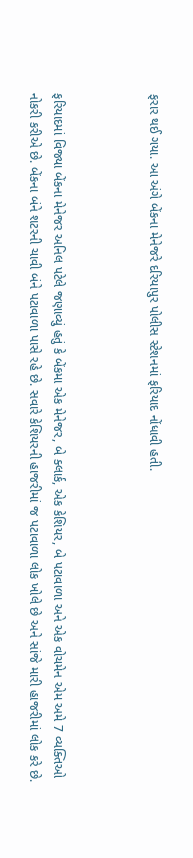ફરાર થઈ ગયા. આ અંગે બેંકના મેનેજરે દરિયાપુર પોલીસ સ્ટેશનમાં ફરિયાદ નોંધાવી હતી.



ફરિયાદમાં વિજ્યા બેંકના મેનેજર અનિલ પટેલે જણાવ્યું હતું કે બેંકમા એક મેનેજર, બે ક્લાર્ક, એક કેશિયર, બે પટાવાળા અને એક વોચમેન એમ અમે 7 વ્યક્તિઓ નોકરી કરીએ છે. બેંકના બંને શટરની ચાવી બંને પટાવાળા પાસે રહે છે. સવારે કેશિયરની હાજરીમાં જ પટાવાળા લોક ખોલે છે અને સાંજે મારી હાજરીમાં લોક કરે છે.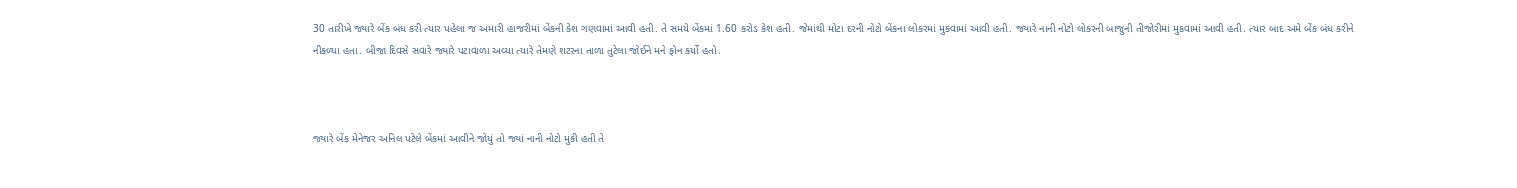30 તારીખે જ્યારે બેંક બંધ કરી ત્યાર પહેલા જ અમારી હાજરીમાં બેંકની કેશ ગણવામાં આવી હતી. તે સમયે બેંકમાં 1.60 કરોડ કેશ હતી. જેમાંથી મોટા દરની નોટો બેંકના લોકરમાં મુકવામાં આવી હતી. જ્યારે નાની નોટો લોકરની બાજુની તીજોરીમાં મુકવામાં આવી હતી. ત્યાર બાદ અમે બેંક બંધ કરીને નીકળ્યા હતા. બીજા દિવસે સવારે જ્યારે પટાવાળા અવ્યા ત્યારે તેમણે શટરના તાળા તુટેલા જોઈને મને ફોન કર્યો હતો.



જ્યારે બેંક મેનેજર અનિલ પટેલે બેંકમાં આવીને જોયું તો જ્યાં નાની નોટો મુકી હતી તે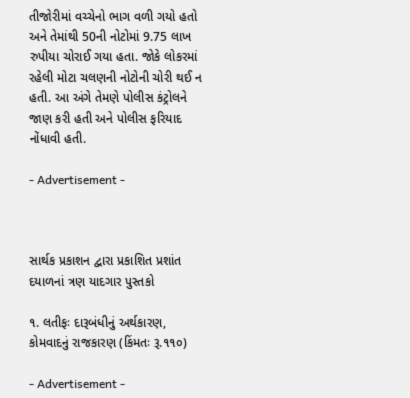તીજોરીમાં વચ્ચેનો ભાગ વળી ગયો હતો અને તેમાંથી 50ની નોટોમાં 9.75 લાખ રુપીયા ચોરાઈ ગયા હતા. જોકે લોકરમાં રહેલી મોટા ચલણની નોટોની ચોરી થઈ ન હતી. આ અંગે તેમણે પોલીસ કંટ્રોલને જાણ કરી હતી અને પોલીસ ફરિયાદ નોંધાવી હતી.

- Advertisement -



સાર્થક પ્રકાશન દ્વારા પ્રકાશિત પ્રશાંત દયાળનાં ત્રણ યાદગાર પુસ્તકો

૧. લતીફઃ દારૂબંધીનું અર્થકારણ, કોમવાદનું રાજકારણ (કિંમતઃ રૂ.૧૧૦)

- Advertisement -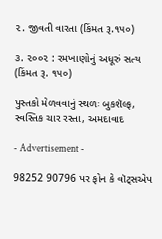૨. જીવતી વારતા (કિંમત રૂ.૧૫૦)

૩. ૨૦૦૨ : રમખાણોનું અધૂરું સત્ય (કિંમત રૂ. ૧૫૦)

પુસ્તકો મેળવવાનું સ્થળઃ બુકશૅલ્ફ, સ્વસ્તિક ચાર રસ્તા, અમદાવાદ

- Advertisement -

98252 90796 પર ફોન કે વૉટ્સએપ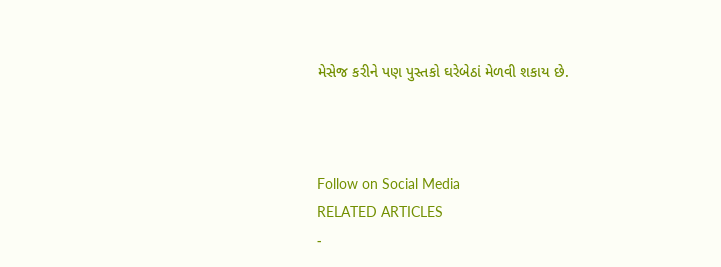મેસેજ કરીને પણ પુસ્તકો ઘરેબેઠાં મેળવી શકાય છે.



Follow on Social Media
RELATED ARTICLES
-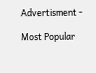Advertisment -

Most Popular